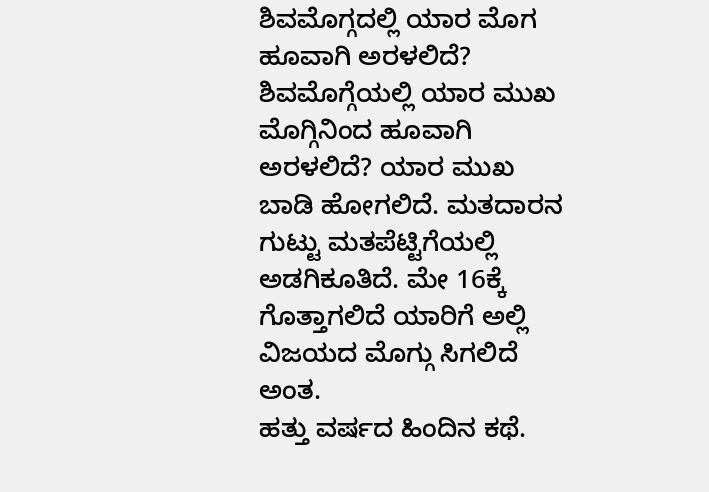ಶಿವಮೊಗ್ಗದಲ್ಲಿ ಯಾರ ಮೊಗ ಹೂವಾಗಿ ಅರಳಲಿದೆ?
ಶಿವಮೊಗ್ಗೆಯಲ್ಲಿ ಯಾರ ಮುಖ ಮೊಗ್ಗಿನಿಂದ ಹೂವಾಗಿ ಅರಳಲಿದೆ? ಯಾರ ಮುಖ ಬಾಡಿ ಹೋಗಲಿದೆ. ಮತದಾರನ ಗುಟ್ಟು ಮತಪೆಟ್ಟಿಗೆಯಲ್ಲಿ ಅಡಗಿಕೂತಿದೆ. ಮೇ 16ಕ್ಕೆ ಗೊತ್ತಾಗಲಿದೆ ಯಾರಿಗೆ ಅಲ್ಲಿ ವಿಜಯದ ಮೊಗ್ಗು ಸಿಗಲಿದೆ ಅಂತ.
ಹತ್ತು ವರ್ಷದ ಹಿಂದಿನ ಕಥೆ.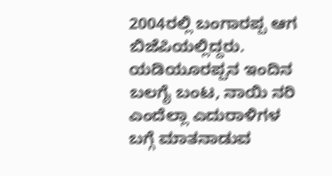2004ರಲ್ಲಿ ಬಂಗಾರಪ್ಪ ಆಗ ಬಿಜೆಪಿಯಲ್ಲಿದ್ದರು. ಯಡಿಯೂರಪ್ಪನ ಇಂದಿನ ಬಲಗೈ ಬಂಟ, ನಾಯಿ ನರಿ ಎಂದೆಲ್ಲಾ ಎದುರಾಳಿಗಳ ಬಗ್ಗೆ ಮಾತನಾಡುವ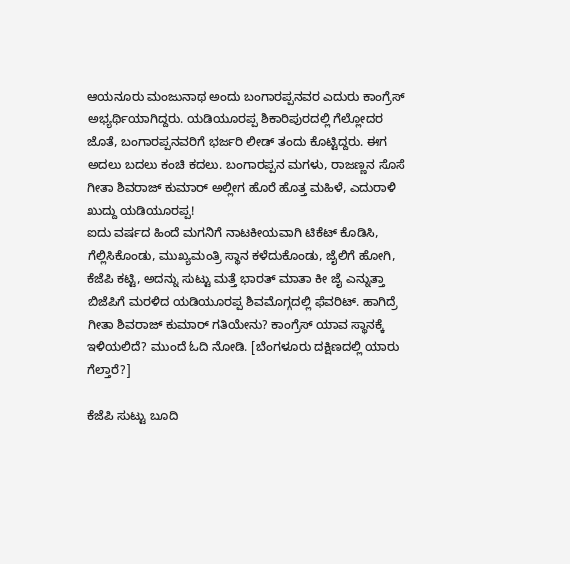ಆಯನೂರು ಮಂಜುನಾಥ ಅಂದು ಬಂಗಾರಪ್ಪನವರ ಎದುರು ಕಾಂಗ್ರೆಸ್ ಅಭ್ಯರ್ಥಿಯಾಗಿದ್ದರು. ಯಡಿಯೂರಪ್ಪ ಶಿಕಾರಿಪುರದಲ್ಲಿ ಗೆಲ್ಲೋದರ ಜೊತೆ, ಬಂಗಾರಪ್ಪನವರಿಗೆ ಭರ್ಜರಿ ಲೀಡ್ ತಂದು ಕೊಟ್ಟಿದ್ದರು. ಈಗ ಅದಲು ಬದಲು ಕಂಚಿ ಕದಲು. ಬಂಗಾರಪ್ಪನ ಮಗಳು, ರಾಜಣ್ಣನ ಸೊಸೆ ಗೀತಾ ಶಿವರಾಜ್ ಕುಮಾರ್ ಅಲ್ಲೀಗ ಹೊರೆ ಹೊತ್ತ ಮಹಿಳೆ, ಎದುರಾಳಿ ಖುದ್ದು ಯಡಿಯೂರಪ್ಪ!
ಐದು ವರ್ಷದ ಹಿಂದೆ ಮಗನಿಗೆ ನಾಟಕೀಯವಾಗಿ ಟಿಕೆಟ್ ಕೊಡಿಸಿ, ಗೆಲ್ಲಿಸಿಕೊಂಡು, ಮುಖ್ಯಮಂತ್ರಿ ಸ್ಥಾನ ಕಳೆದುಕೊಂಡು, ಜೈಲಿಗೆ ಹೋಗಿ, ಕೆಜೆಪಿ ಕಟ್ಟಿ, ಅದನ್ನು ಸುಟ್ಟು ಮತ್ತೆ ಭಾರತ್ ಮಾತಾ ಕೀ ಜೈ ಎನ್ನುತ್ತಾ ಬಿಜೆಪಿಗೆ ಮರಳಿದ ಯಡಿಯೂರಪ್ಪ ಶಿವಮೊಗ್ಗದಲ್ಲಿ ಫೆವರಿಟ್. ಹಾಗಿದ್ರೆ ಗೀತಾ ಶಿವರಾಜ್ ಕುಮಾರ್ ಗತಿಯೇನು? ಕಾಂಗ್ರೆಸ್ ಯಾವ ಸ್ಥಾನಕ್ಕೆ ಇಳಿಯಲಿದೆ? ಮುಂದೆ ಓದಿ ನೋಡಿ. [ಬೆಂಗಳೂರು ದಕ್ಷಿಣದಲ್ಲಿ ಯಾರು ಗೆಲ್ತಾರೆ?]

ಕೆಜೆಪಿ ಸುಟ್ಟು ಬೂದಿ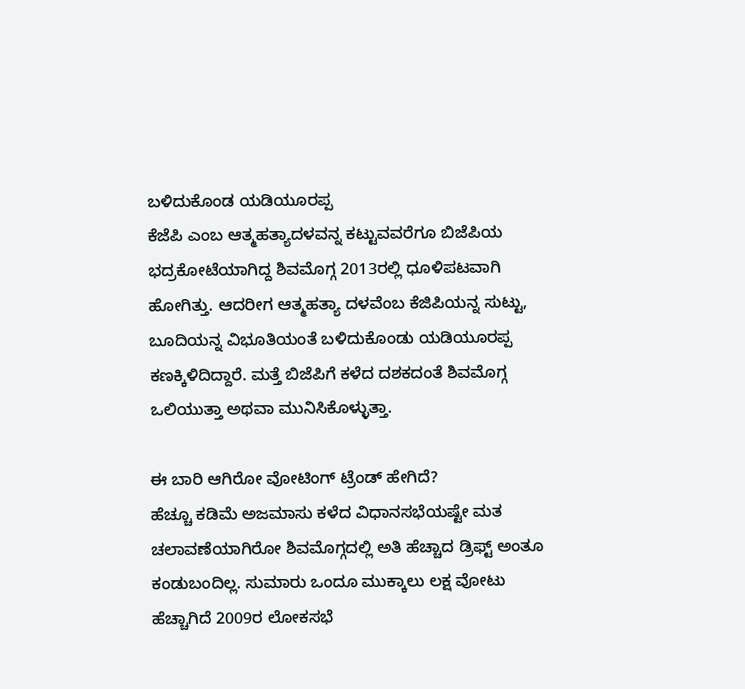ಬಳಿದುಕೊಂಡ ಯಡಿಯೂರಪ್ಪ
ಕೆಜೆಪಿ ಎಂಬ ಆತ್ಮಹತ್ಯಾದಳವನ್ನ ಕಟ್ಟುವವರೆಗೂ ಬಿಜೆಪಿಯ ಭದ್ರಕೋಟೆಯಾಗಿದ್ದ ಶಿವಮೊಗ್ಗ 2013ರಲ್ಲಿ ಧೂಳಿಪಟವಾಗಿ ಹೋಗಿತ್ತು. ಆದರೀಗ ಆತ್ಮಹತ್ಯಾ ದಳವೆಂಬ ಕೆಜಿಪಿಯನ್ನ ಸುಟ್ಟು, ಬೂದಿಯನ್ನ ವಿಭೂತಿಯಂತೆ ಬಳಿದುಕೊಂಡು ಯಡಿಯೂರಪ್ಪ ಕಣಕ್ಕಿಳಿದಿದ್ದಾರೆ. ಮತ್ತೆ ಬಿಜೆಪಿಗೆ ಕಳೆದ ದಶಕದಂತೆ ಶಿವಮೊಗ್ಗ ಒಲಿಯುತ್ತಾ ಅಥವಾ ಮುನಿಸಿಕೊಳ್ಳುತ್ತಾ.

ಈ ಬಾರಿ ಆಗಿರೋ ವೋಟಿಂಗ್ ಟ್ರೆಂಡ್ ಹೇಗಿದೆ?
ಹೆಚ್ಚೂ ಕಡಿಮೆ ಅಜಮಾಸು ಕಳೆದ ವಿಧಾನಸಭೆಯಷ್ಟೇ ಮತ ಚಲಾವಣೆಯಾಗಿರೋ ಶಿವಮೊಗ್ಗದಲ್ಲಿ ಅತಿ ಹೆಚ್ಚಾದ ಡ್ರಿಫ್ಟ್ ಅಂತೂ ಕಂಡುಬಂದಿಲ್ಲ. ಸುಮಾರು ಒಂದೂ ಮುಕ್ಕಾಲು ಲಕ್ಷ ವೋಟು ಹೆಚ್ಚಾಗಿದೆ 2009ರ ಲೋಕಸಭೆ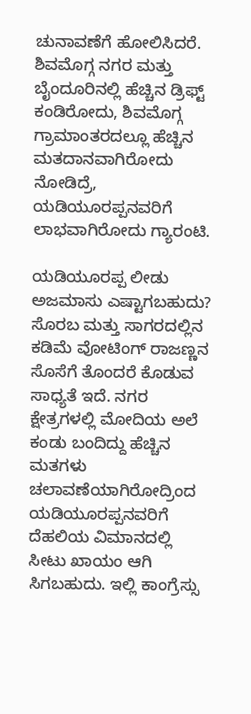ಚುನಾವಣೆಗೆ ಹೋಲಿಸಿದರೆ. ಶಿವಮೊಗ್ಗ ನಗರ ಮತ್ತು ಬೈಂದೂರಿನಲ್ಲಿ ಹೆಚ್ಚಿನ ಡ್ರಿಫ್ಟ್ ಕಂಡಿರೋದು, ಶಿವಮೊಗ್ಗ ಗ್ರಾಮಾಂತರದಲ್ಲೂ ಹೆಚ್ಚಿನ ಮತದಾನವಾಗಿರೋದು ನೋಡಿದ್ರೆ, ಯಡಿಯೂರಪ್ಪನವರಿಗೆ ಲಾಭವಾಗಿರೋದು ಗ್ಯಾರಂಟಿ.

ಯಡಿಯೂರಪ್ಪ ಲೀಡು ಅಜಮಾಸು ಎಷ್ಟಾಗಬಹುದು?
ಸೊರಬ ಮತ್ತು ಸಾಗರದಲ್ಲಿನ ಕಡಿಮೆ ವೋಟಿಂಗ್ ರಾಜಣ್ಣನ ಸೊಸೆಗೆ ತೊಂದರೆ ಕೊಡುವ ಸಾಧ್ಯತೆ ಇದೆ. ನಗರ ಕ್ಷೇತ್ರಗಳಲ್ಲಿ ಮೋದಿಯ ಅಲೆ ಕಂಡು ಬಂದಿದ್ದು ಹೆಚ್ಚಿನ ಮತಗಳು ಚಲಾವಣೆಯಾಗಿರೋದ್ರಿಂದ ಯಡಿಯೂರಪ್ಪನವರಿಗೆ ದೆಹಲಿಯ ವಿಮಾನದಲ್ಲಿ ಸೀಟು ಖಾಯಂ ಆಗಿ ಸಿಗಬಹುದು. ಇಲ್ಲಿ ಕಾಂಗ್ರೆಸ್ಸು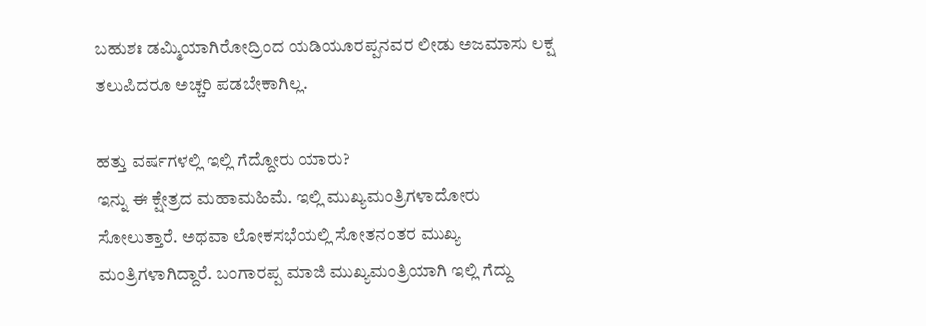ಬಹುಶಃ ಡಮ್ಮಿಯಾಗಿರೋದ್ರಿಂದ ಯಡಿಯೂರಪ್ಪನವರ ಲೀಡು ಅಜಮಾಸು ಲಕ್ಷ ತಲುಪಿದರೂ ಅಚ್ಚರಿ ಪಡಬೇಕಾಗಿಲ್ಲ.

ಹತ್ತು ವರ್ಷಗಳಲ್ಲಿ ಇಲ್ಲಿ ಗೆದ್ದೋರು ಯಾರು?
ಇನ್ನು ಈ ಕ್ಷೇತ್ರದ ಮಹಾಮಹಿಮೆ. ಇಲ್ಲಿ ಮುಖ್ಯಮಂತ್ರಿಗಳಾದೋರು ಸೋಲುತ್ತಾರೆ. ಅಥವಾ ಲೋಕಸಭೆಯಲ್ಲಿ ಸೋತನಂತರ ಮುಖ್ಯ ಮಂತ್ರಿಗಳಾಗಿದ್ದಾರೆ. ಬಂಗಾರಪ್ಪ ಮಾಜಿ ಮುಖ್ಯಮಂತ್ರಿಯಾಗಿ ಇಲ್ಲಿ ಗೆದ್ದು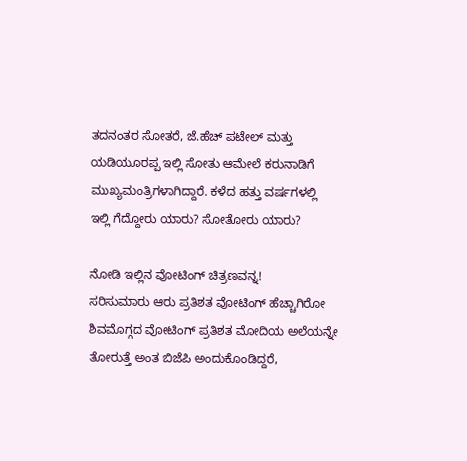ತದನಂತರ ಸೋತರೆ, ಜೆ.ಹೆಚ್ ಪಟೇಲ್ ಮತ್ತು ಯಡಿಯೂರಪ್ಪ ಇಲ್ಲಿ ಸೋತು ಆಮೇಲೆ ಕರುನಾಡಿಗೆ ಮುಖ್ಯಮಂತ್ರಿಗಳಾಗಿದ್ದಾರೆ. ಕಳೆದ ಹತ್ತು ವರ್ಷಗಳಲ್ಲಿ ಇಲ್ಲಿ ಗೆದ್ದೋರು ಯಾರು? ಸೋತೋರು ಯಾರು?

ನೋಡಿ ಇಲ್ಲಿನ ವೋಟಿಂಗ್ ಚಿತ್ರಣವನ್ನ!
ಸರಿಸುಮಾರು ಆರು ಪ್ರತಿಶತ ವೋಟಿಂಗ್ ಹೆಚ್ಚಾಗಿರೋ ಶಿವಮೊಗ್ಗದ ವೋಟಿಂಗ್ ಪ್ರತಿಶತ ಮೋದಿಯ ಅಲೆಯನ್ನೇ ತೋರುತ್ತೆ ಅಂತ ಬಿಜೆಪಿ ಅಂದುಕೊಂಡಿದ್ದರೆ,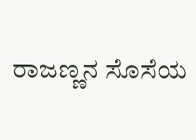ರಾಜಣ್ಣನ ಸೊಸೆಯ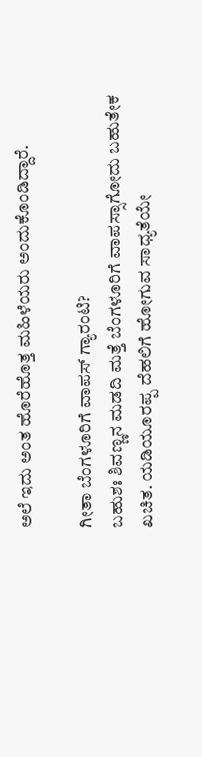ಅಲೆ ಇದು ಅಂತ ಹೊರೆಹೊತ್ತ ಮಹಿಳೆಯರು ಅಂದುಕೊಂಡಿದ್ದಾರೆ.

ಗೀತಾ ಬೆಂಗಳೂರಿಗೆ ವಾಪಸ್ ಗ್ಯಾರಂಟಿ?
ಬಹುಶಃ ಶಿವಣ್ಣನ ಮಡದಿ ಮತ್ತೆ ಬೆಂಗಳೂರಿಗೆ ವಾಪಸ್ಸಾಗೋದು ಬಹುತೇಕ ಖಚಿತ. ಯಡಿಯೂರಪ್ಪ ದೆಹಲಿಗೆ ಹೋಗುವ ಸಾಧ್ಯತೆಯೇ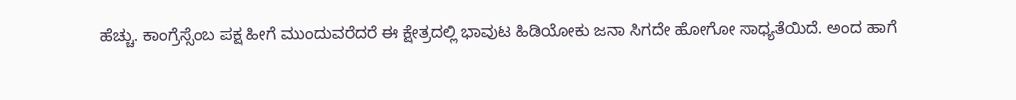ಹೆಚ್ಚು. ಕಾಂಗ್ರೆಸ್ಸೆಂಬ ಪಕ್ಷ ಹೀಗೆ ಮುಂದುವರೆದರೆ ಈ ಕ್ಷೇತ್ರದಲ್ಲಿ ಭಾವುಟ ಹಿಡಿಯೋಕು ಜನಾ ಸಿಗದೇ ಹೋಗೋ ಸಾಧ್ಯತೆಯಿದೆ. ಅಂದ ಹಾಗೆ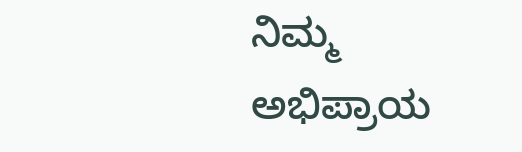ನಿಮ್ಮ ಅಭಿಪ್ರಾಯ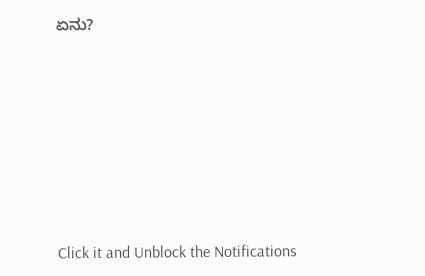ಏನು?












Click it and Unblock the Notifications